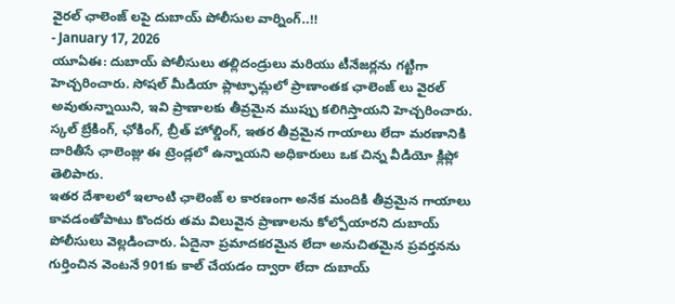వైరల్ ఛాలెంజ్ లపై దుబాయ్ పోలీసుల వార్నింగ్..!!
- January 17, 2026
యూఏఈ: దుబాయ్ పోలీసులు తల్లిదండ్రులు మరియు టీనేజర్లను గట్టిగా హెచ్చరించారు. సోషల్ మీడియా ప్లాట్ఫామ్లలో ప్రాణాంతక ఛాలెంజ్ లు వైరల్ అవుతున్నాయిని, ఇవి ప్రాణాలకు తీవ్రమైన ముప్పు కలిగిస్తాయని హెచ్చరించారు. స్కల్ బ్రేకింగ్, ఛోకింగ్, బ్రీత్ హోల్డింగ్, ఇతర తీవ్రమైన గాయాలు లేదా మరణానికి దారితీసే ఛాలెంజ్లు ఈ ట్రెండ్లలో ఉన్నాయని అధికారులు ఒక చిన్న వీడియో క్లిప్లో తెలిపారు.
ఇతర దేశాలలో ఇలాంటి ఛాలెంజ్ ల కారణంగా అనేక మందికి తీవ్రమైన గాయాలు కావడంతోపాటు కొందరు తమ విలువైన ప్రాణాలను కోల్పోయారని దుబాయ్ పోలీసులు వెల్లడించారు. ఏదైనా ప్రమాదకరమైన లేదా అనుచితమైన ప్రవర్తనను గుర్తించిన వెంటనే 901కు కాల్ చేయడం ద్వారా లేదా దుబాయ్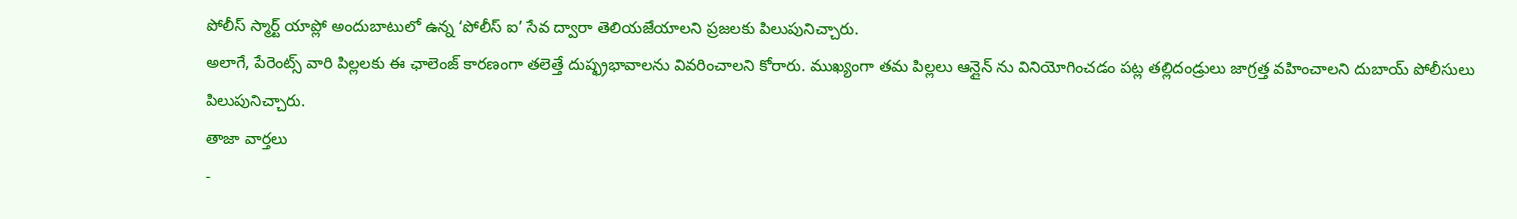పోలీస్ స్మార్ట్ యాప్లో అందుబాటులో ఉన్న ‘పోలీస్ ఐ’ సేవ ద్వారా తెలియజేయాలని ప్రజలకు పిలుపునిచ్చారు.
అలాగే, పేరెంట్స్ వారి పిల్లలకు ఈ ఛాలెంజ్ కారణంగా తలెత్తే దుష్ఫ్రభావాలను వివరించాలని కోరారు. ముఖ్యంగా తమ పిల్లలు ఆన్లైన్ ను వినియోగించడం పట్ల తల్లిదండ్రులు జాగ్రత్త వహించాలని దుబాయ్ పోలీసులు పిలుపునిచ్చారు.
తాజా వార్తలు
-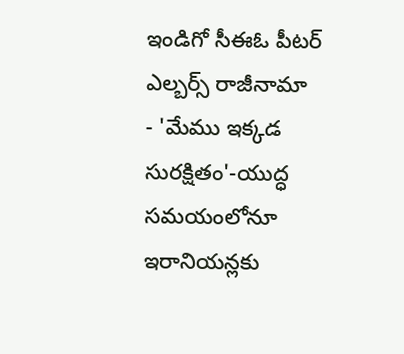ఇండిగో సీఈఓ పీటర్ ఎల్బర్స్ రాజీనామా
- 'మేము ఇక్కడ సురక్షితం'-యుద్ధ సమయంలోనూ ఇరానియన్లకు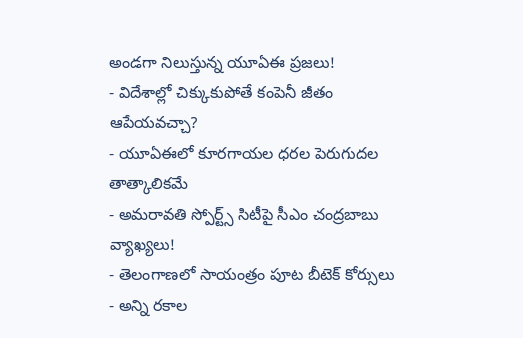అండగా నిలుస్తున్న యూఏఈ ప్రజలు!
- విదేశాల్లో చిక్కుకుపోతే కంపెనీ జీతం ఆపేయవచ్చా?
- యూఏఈలో కూరగాయల ధరల పెరుగుదల తాత్కాలికమే
- అమరావతి స్పోర్ట్స్ సిటీపై సీఎం చంద్రబాబు వ్యాఖ్యలు!
- తెలంగాణలో సాయంత్రం పూట బీటెక్ కోర్సులు
- అన్ని రకాల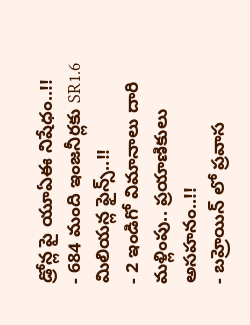డ్రోన్ల పై యూఏఈ నిషేధం..!!
- 684 మంది ఇంజనీర్లకు SR1.6 మిలియన్ల ఫైన్స్..!!
- 2 ఇండిగో విమానాలు దారి మళ్లింపు.. ప్రయాణికులు అసహనం..!!
- బహ్రెయిన్ లో ప్రవాస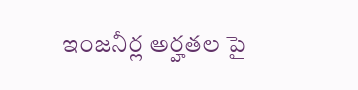ఇంజనీర్ల అర్హతల పై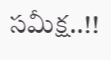సమీక్ష..!!